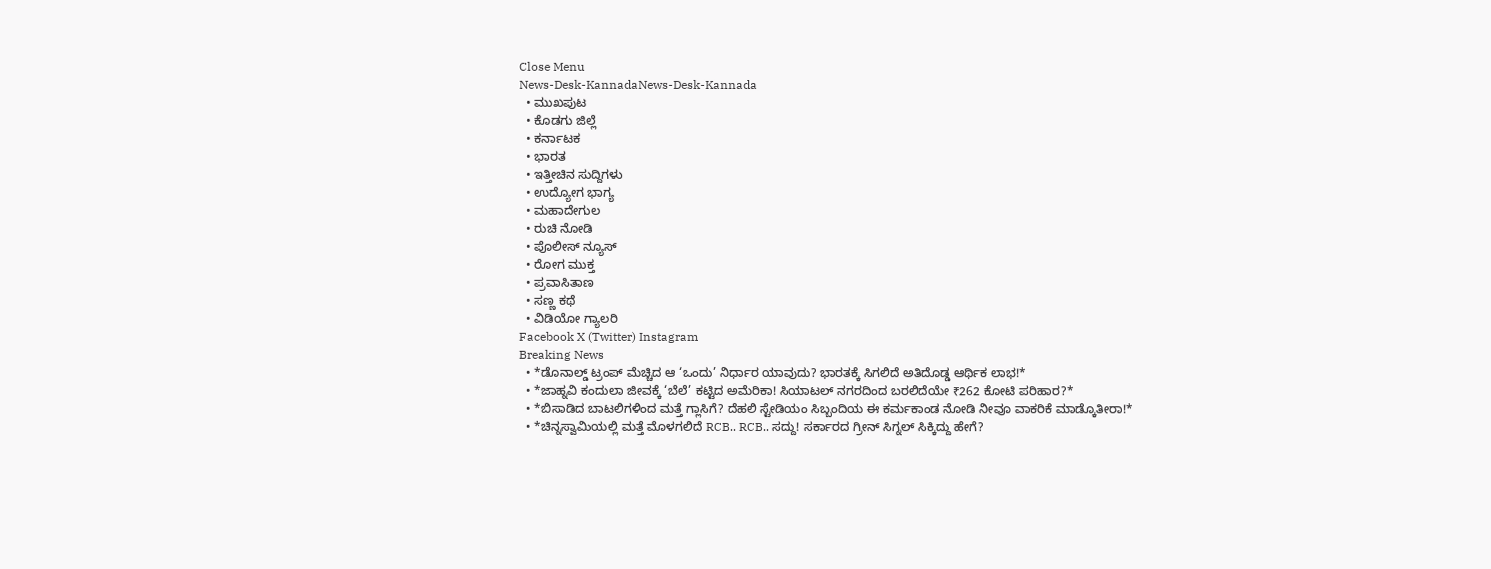Close Menu
News-Desk-KannadaNews-Desk-Kannada
  • ಮುಖಪುಟ
  • ಕೊಡಗು ಜಿಲ್ಲೆ
  • ಕರ್ನಾಟಕ
  • ಭಾರತ
  • ಇತ್ತೀಚಿನ ಸುದ್ದಿಗಳು
  • ಉದ್ಯೋಗ ಭಾಗ್ಯ
  • ಮಹಾದೇಗುಲ
  • ರುಚಿ ನೋಡಿ
  • ಪೊಲೀಸ್ ನ್ಯೂಸ್
  • ರೋಗ ಮುಕ್ತ
  • ಪ್ರವಾಸಿತಾಣ
  • ಸಣ್ಣ ಕಥೆ
  • ವಿಡಿಯೋ ಗ್ಯಾಲರಿ
Facebook X (Twitter) Instagram
Breaking News
  • *ಡೊನಾಲ್ಡ್ ಟ್ರಂಪ್ ಮೆಚ್ಚಿದ ಆ ‘ಒಂದು’ ನಿರ್ಧಾರ ಯಾವುದು? ಭಾರತಕ್ಕೆ ಸಿಗಲಿದೆ ಅತಿದೊಡ್ಡ ಆರ್ಥಿಕ ಲಾಭ!*
  • *ಜಾಹ್ನವಿ ಕಂದುಲಾ ಜೀವಕ್ಕೆ ‘ಬೆಲೆ’ ಕಟ್ಟಿದ ಅಮೆರಿಕಾ! ಸಿಯಾಟಲ್ ನಗರದಿಂದ ಬರಲಿದೆಯೇ ₹262 ಕೋಟಿ ಪರಿಹಾರ?*
  • *ಬಿಸಾಡಿದ ಬಾಟಲಿಗಳಿಂದ ಮತ್ತೆ ಗ್ಲಾಸಿಗೆ? ದೆಹಲಿ ಸ್ಟೇಡಿಯಂ ಸಿಬ್ಬಂದಿಯ ಈ ಕರ್ಮಕಾಂಡ ನೋಡಿ ನೀವೂ ವಾಕರಿಕೆ ಮಾಡ್ಕೊತೀರಾ!*
  • *ಚಿನ್ನಸ್ವಾಮಿಯಲ್ಲಿ ಮತ್ತೆ ಮೊಳಗಲಿದೆ RCB.. RCB.. ಸದ್ದು! ಸರ್ಕಾರದ ಗ್ರೀನ್ ಸಿಗ್ನಲ್ ಸಿಕ್ಕಿದ್ದು ಹೇಗೆ?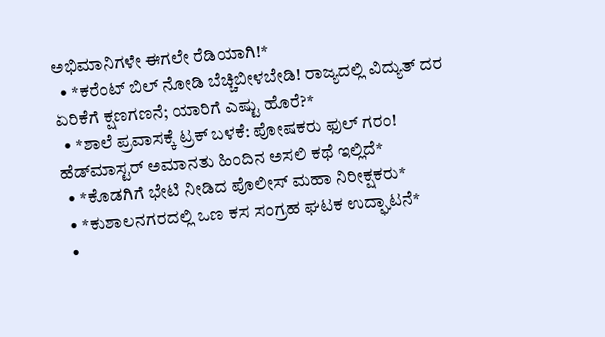ಅಭಿಮಾನಿಗಳೇ ಈಗಲೇ ರೆಡಿಯಾಗಿ!*
  • *ಕರೆಂಟ್ ಬಿಲ್ ನೋಡಿ ಬೆಚ್ಚಿಬೀಳಬೇಡಿ! ರಾಜ್ಯದಲ್ಲಿ ವಿದ್ಯುತ್ ದರ ಏರಿಕೆಗೆ ಕ್ಷಣಗಣನೆ; ಯಾರಿಗೆ ಎಷ್ಟು ಹೊರೆ?*
  • *ಶಾಲೆ ಪ್ರವಾಸಕ್ಕೆ ಟ್ರಕ್ ಬಳಕೆ: ಪೋಷಕರು ಫುಲ್ ಗರಂ! ಹೆಡ್‌ಮಾಸ್ಟರ್ ಅಮಾನತು ಹಿಂದಿನ ಅಸಲಿ ಕಥೆ ಇಲ್ಲಿದೆ*
  • *ಕೊಡಗಿಗೆ ಭೇಟಿ ನೀಡಿದ ಪೊಲೀಸ್ ಮಹಾ ನಿರೀಕ್ಷಕರು*
  • *ಕುಶಾಲನಗರದಲ್ಲಿ ಒಣ ಕಸ ಸಂಗ್ರಹ ಘಟಕ ಉದ್ಘಾಟನೆ*
  •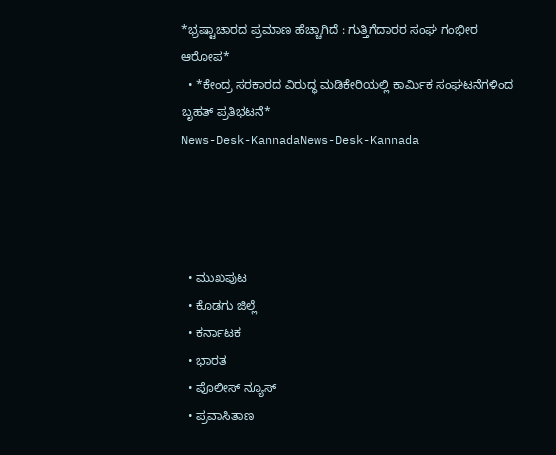*ಭ್ರಷ್ಟಾಚಾರದ ಪ್ರಮಾಣ ಹೆಚ್ಚಾಗಿದೆ : ಗುತ್ತಿಗೆದಾರರ ಸಂಘ ಗಂಭೀರ ಆರೋಪ*
  • *ಕೇಂದ್ರ ಸರಕಾರದ ವಿರುದ್ಧ ಮಡಿಕೇರಿಯಲ್ಲಿ ಕಾರ್ಮಿಕ ಸಂಘಟನೆಗಳಿಂದ ಬೃಹತ್ ಪ್ರತಿಭಟನೆ*
News-Desk-KannadaNews-Desk-Kannada




  • ಮುಖಪುಟ
  • ಕೊಡಗು ಜಿಲ್ಲೆ
  • ಕರ್ನಾಟಕ
  • ಭಾರತ
  • ಪೊಲೀಸ್ ನ್ಯೂಸ್
  • ಪ್ರವಾಸಿತಾಣ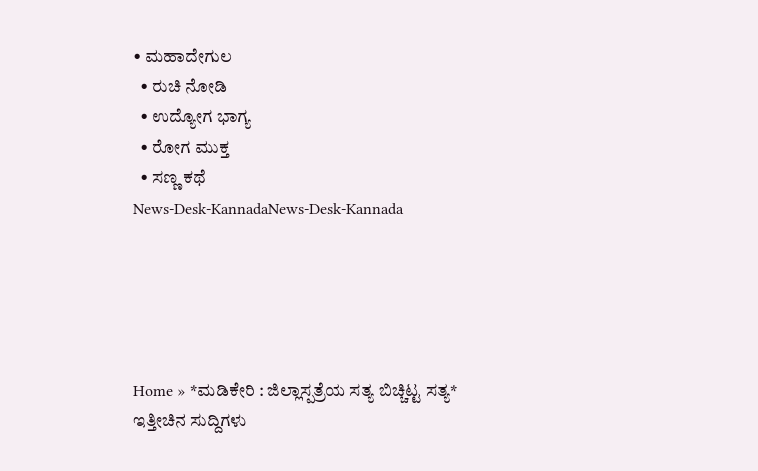• ಮಹಾದೇಗುಲ
  • ರುಚಿ ನೋಡಿ
  • ಉದ್ಯೋಗ ಭಾಗ್ಯ
  • ರೋಗ ಮುಕ್ತ
  • ಸಣ್ಣ ಕಥೆ
News-Desk-KannadaNews-Desk-Kannada





Home » *ಮಡಿಕೇರಿ : ಜಿಲ್ಲಾಸ್ಪತ್ರೆಯ ಸತ್ಯ ಬಿಚ್ಚಿಟ್ಟ ಸತ್ಯ*
ಇತ್ತೀಚಿನ ಸುದ್ದಿಗಳು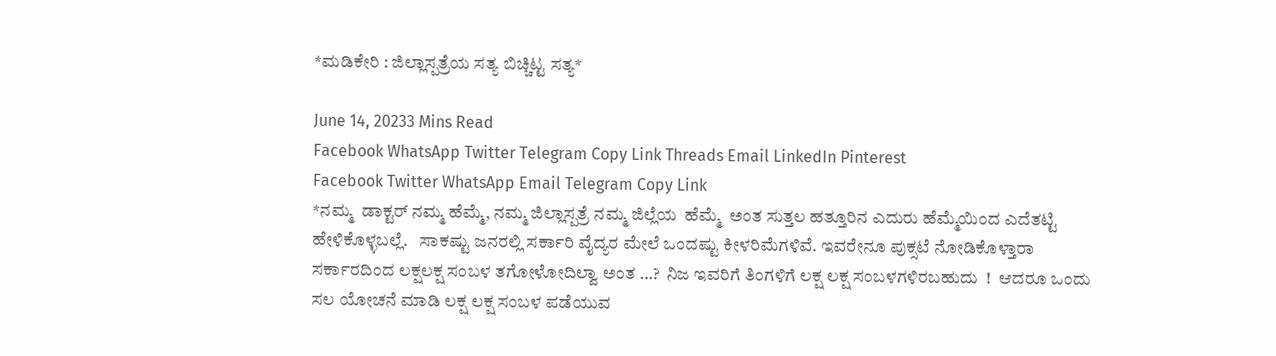*ಮಡಿಕೇರಿ : ಜಿಲ್ಲಾಸ್ಪತ್ರೆಯ ಸತ್ಯ ಬಿಚ್ಚಿಟ್ಟ ಸತ್ಯ*

June 14, 20233 Mins Read
Facebook WhatsApp Twitter Telegram Copy Link Threads Email LinkedIn Pinterest
Facebook Twitter WhatsApp Email Telegram Copy Link
*ನಮ್ಮ  ಡಾಕ್ಟರ್ ನಮ್ಮ ಹೆಮ್ಮೆ, ನಮ್ಮ ಜಿಲ್ಲಾಸ್ಪತ್ರೆ ನಮ್ಮ ಜಿಲ್ಲೆಯ  ಹೆಮ್ಮೆ  ಅಂತ ಸುತ್ತಲ ಹತ್ತೂರಿನ ಎದುರು ಹೆಮ್ಮೆಯಿಂದ ಎದೆತಟ್ಟಿ ಹೇಳಿಕೊಳ್ಳಬಲ್ಲೆ.   ಸಾಕಷ್ಟು ಜನರಲ್ಲಿ ಸರ್ಕಾರಿ ವೈದ್ಯರ ಮೇಲೆ ಒಂದಷ್ಟು ಕೀಳರಿಮೆಗಳಿವೆ. ಇವರೇನೂ ಪುಕ್ಸಟೆ ನೋಡಿಕೊಳ್ತಾರಾ ಸರ್ಕಾರದಿಂದ ಲಕ್ಷಲಕ್ಷ ಸಂಬಳ ತಗೋಳೋದಿಲ್ವಾ ಅಂತ …?  ನಿಜ ಇವರಿಗೆ ತಿಂಗಳಿಗೆ ಲಕ್ಷ ಲಕ್ಷ ಸಂಬಳಗಳಿರಬಹುದು  !  ಆದರೂ ಒಂದು ಸಲ ಯೋಚನೆ ಮಾಡಿ ಲಕ್ಷ ಲಕ್ಷ ಸಂಬಳ ಪಡೆಯುವ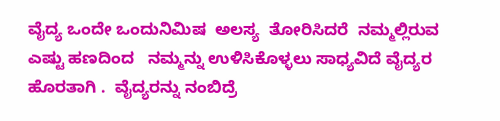ವೈದ್ಯ ಒಂದೇ ಒಂದುನಿಮಿಷ  ಅಲಸ್ಯ  ತೋರಿಸಿದರೆ  ನಮ್ಮಲ್ಲಿರುವ   ಎಷ್ಟು ಹಣದಿಂದ   ನಮ್ಮನ್ನು ಉಳಿಸಿಕೊಳ್ಳಲು ಸಾಧ್ಯವಿದೆ ವೈದ್ಯರ ಹೊರತಾಗಿ .  ವೈದ್ಯರನ್ನು ನಂಬಿದ್ರೆ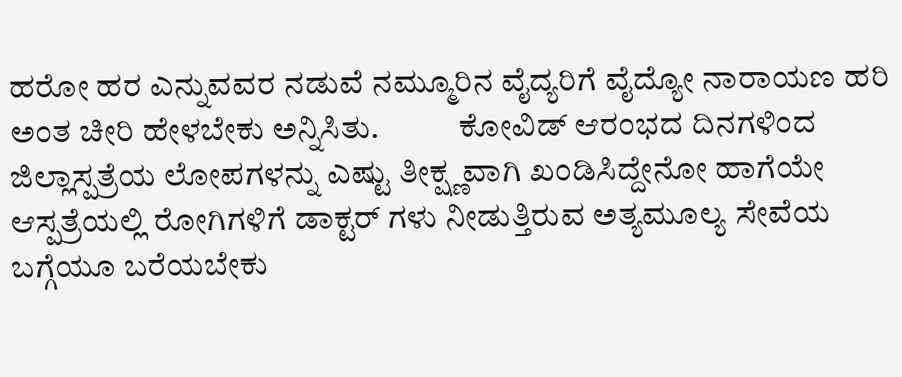ಹರೋ ಹರ ಎನ್ನುವವರ ನಡುವೆ ನಮ್ಮೂರಿನ ವೈದ್ಯರಿಗೆ ವೈದ್ಯೋ ನಾರಾಯಣ ಹರಿ   ಅಂತ ಚೀರಿ ಹೇಳಬೇಕು ಅನ್ನಿಸಿತು.            ಕೋವಿಡ್ ಆರಂಭದ ದಿನಗಳಿಂದ ಜಿಲ್ಲಾಸ್ಪತ್ರೆಯ ಲೋಪಗಳನ್ನು ಎಷ್ಟು ತೀಕ್ಷ್ಣವಾಗಿ ಖಂಡಿಸಿದ್ದೇನೋ ಹಾಗೆಯೇ ಆಸ್ಪತ್ರೆಯಲ್ಲಿ ರೋಗಿಗಳಿಗೆ ಡಾಕ್ಟರ್ ಗಳು ನೀಡುತ್ತಿರುವ ಅತ್ಯಮೂಲ್ಯ ಸೇವೆಯ ಬಗ್ಗೆಯೂ ಬರೆಯಬೇಕು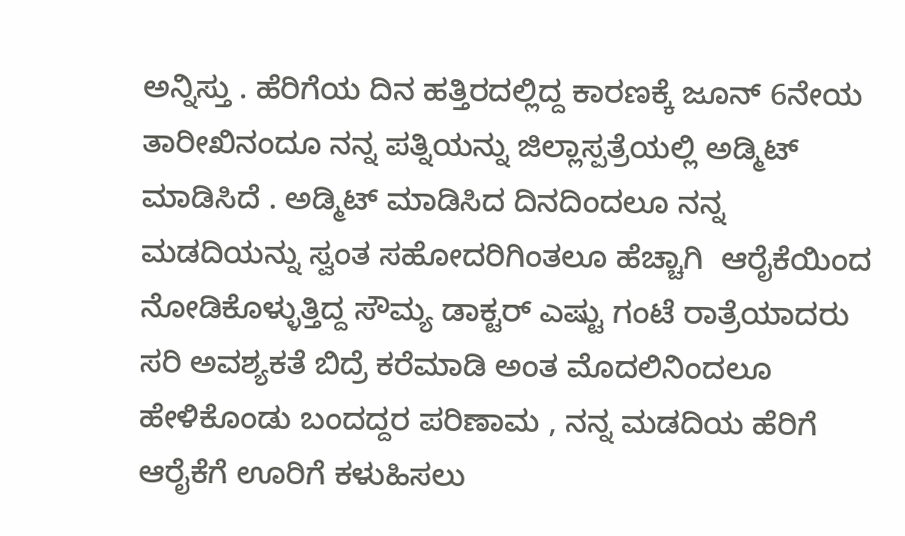ಅನ್ನಿಸ್ತು . ಹೆರಿಗೆಯ ದಿನ ಹತ್ತಿರದಲ್ಲಿದ್ದ ಕಾರಣಕ್ಕೆ ಜೂನ್ 6ನೇಯ ತಾರೀಖಿನಂದೂ ನನ್ನ ಪತ್ನಿಯನ್ನು ಜಿಲ್ಲಾಸ್ಪತ್ರೆಯಲ್ಲಿ ಅಡ್ಮಿಟ್ ಮಾಡಿಸಿದೆ . ಅಡ್ಮಿಟ್ ಮಾಡಿಸಿದ ದಿನದಿಂದಲೂ ನನ್ನ ಮಡದಿಯನ್ನು ಸ್ವಂತ ಸಹೋದರಿಗಿಂತಲೂ ಹೆಚ್ಚಾಗಿ  ಆರೈಕೆಯಿಂದ ನೋಡಿಕೊಳ್ಳುತ್ತಿದ್ದ ಸೌಮ್ಯ ಡಾಕ್ಟರ್ ಎಷ್ಟು ಗಂಟೆ ರಾತ್ರೆಯಾದರು ಸರಿ ಅವಶ್ಯಕತೆ ಬಿದ್ರೆ ಕರೆಮಾಡಿ ಅಂತ ಮೊದಲಿನಿಂದಲೂ ಹೇಳಿಕೊಂಡು ಬಂದದ್ದರ ಪರಿಣಾಮ , ನನ್ನ ಮಡದಿಯ ಹೆರಿಗೆ ಆರೈಕೆಗೆ ಊರಿಗೆ ಕಳುಹಿಸಲು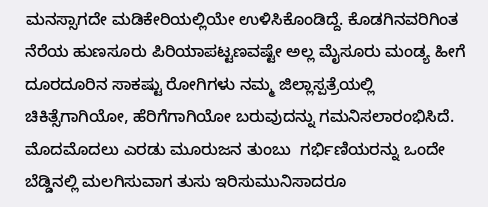ಮನಸ್ಸಾಗದೇ ಮಡಿಕೇರಿಯಲ್ಲಿಯೇ ಉಳಿಸಿಕೊಂಡಿದ್ದೆ. ಕೊಡಗಿನವರಿಗಿಂತ ನೆರೆಯ ಹುಣಸೂರು ಪಿರಿಯಾಪಟ್ಟಣವಷ್ಟೇ ಅಲ್ಲ ಮೈಸೂರು ಮಂಡ್ಯ ಹೀಗೆ ದೂರದೂರಿನ ಸಾಕಷ್ಟು ರೋಗಿಗಳು ನಮ್ಮ ಜಿಲ್ಲಾಸ್ಪತ್ರೆಯಲ್ಲಿ ಚಿಕಿತ್ಸೆಗಾಗಿಯೋ, ಹೆರಿಗೆಗಾಗಿಯೋ ಬರುವುದನ್ನು ಗಮನಿಸಲಾರಂಭಿಸಿದೆ. ಮೊದಮೊದಲು ಎರಡು ಮೂರುಜನ ತುಂಬು  ಗರ್ಭಿಣಿಯರನ್ನು ಒಂದೇ ಬೆಡ್ಡಿನಲ್ಲಿ ಮಲಗಿಸುವಾಗ ತುಸು ಇರಿಸುಮುನಿಸಾದರೂ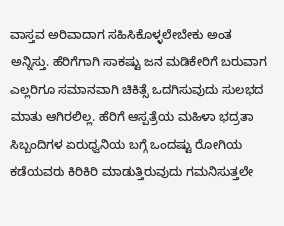ವಾಸ್ತವ ಅರಿವಾದಾಗ ಸಹಿಸಿಕೊಳ್ಳಲೇಬೇಕು ಅಂತ  ಅನ್ನಿಸ್ತು. ಹೆರಿಗೆಗಾಗಿ ಸಾಕಷ್ಟು ಜನ ಮಡಿಕೇರಿಗೆ ಬರುವಾಗ ಎಲ್ಲರಿಗೂ ಸಮಾನವಾಗಿ ಚಿಕಿತ್ಸೆ ಒದಗಿಸುವುದು ಸುಲಭದ ಮಾತು ಆಗಿರಲಿಲ್ಲ. ಹೆರಿಗೆ ಆಸ್ಪತ್ರೆಯ ಮಹಿಳಾ ಭದ್ರತಾ  ಸಿಬ್ಬಂದಿಗಳ ಏರುಧ್ವನಿಯ ಬಗ್ಗೆ ಒಂದಷ್ಟು ರೋಗಿಯ ಕಡೆಯವರು ಕಿರಿಕಿರಿ ಮಾಡುತ್ತಿರುವುದು ಗಮನಿಸುತ್ತಲೇ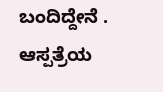ಬಂದಿದ್ದೇನೆ . ಆಸ್ಪತ್ರೆಯ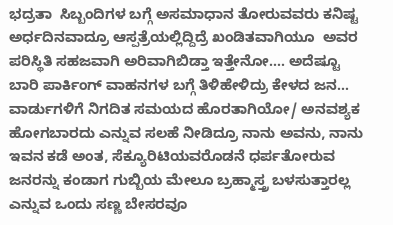ಭದ್ರತಾ  ಸಿಬ್ಬಂದಿಗಳ ಬಗ್ಗೆ ಅಸಮಾಧಾನ ತೋರುವವರು ಕನಿಷ್ಟ ಅರ್ಧದಿನವಾದ್ರೂ ಆಸ್ಪತ್ರೆಯಲ್ಲಿದ್ದಿದ್ರೆ ಖಂಡಿತವಾಗಿಯೂ  ಅವರ ಪರಿಸ್ಥಿತಿ ಸಹಜವಾಗಿ ಅರಿವಾಗಿಬಿಡ್ತಾ ಇತ್ತೇನೋ…. ಅದೆಷ್ಟೂ ಬಾರಿ ಪಾರ್ಕಿಂಗ್ ವಾಹನಗಳ ಬಗ್ಗೆ ತಿಳಿಹೇಳಿದ್ರು ಕೇಳದ ಜನ… ವಾರ್ಡುಗಳಿಗೆ ನಿಗದಿತ ಸಮಯದ ಹೊರತಾಗಿಯೋ/ ಅನವಶ್ಯಕ ಹೋಗಬಾರದು ಎನ್ನುವ ಸಲಹೆ ನೀಡಿದ್ರೂ ನಾನು ಅವನು, ನಾನು ಇವನ ಕಡೆ ಅಂತ, ಸೆಕ್ಯೂರಿಟಿಯವರೊಡನೆ ಧರ್ಪತೋರುವ ಜನರನ್ನು ಕಂಡಾಗ ಗುಬ್ಬಿಯ ಮೇಲೂ ಬ್ರಹ್ಮಾಸ್ತ್ರ ಬಳಸುತ್ತಾರಲ್ಲ ಎನ್ನುವ ಒಂದು ಸಣ್ಣ ಬೇಸರವೂ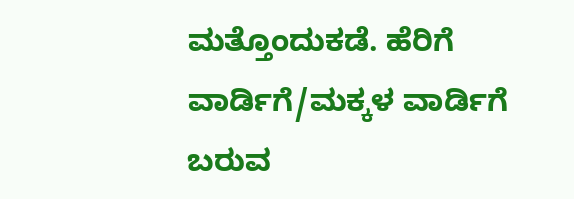ಮತ್ತೊಂದುಕಡೆ. ಹೆರಿಗೆ ವಾರ್ಡಿಗೆ/ಮಕ್ಕಳ ವಾರ್ಡಿಗೆ  ಬರುವ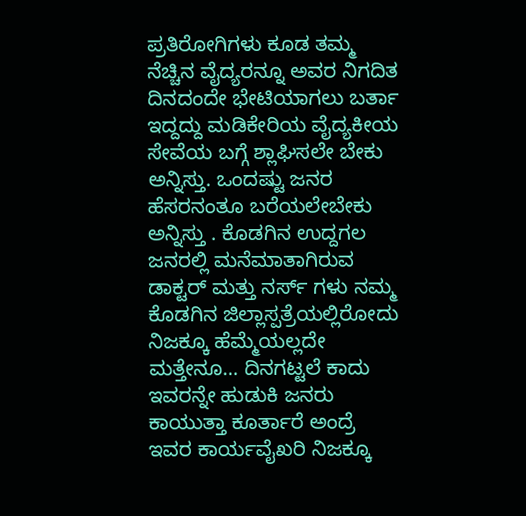ಪ್ರತಿರೋಗಿಗಳು ಕೂಡ ತಮ್ಮ ನೆಚ್ಚಿನ ವೈದ್ಯರನ್ನೂ ಅವರ ನಿಗದಿತ ದಿನದಂದೇ ಭೇಟಿಯಾಗಲು ಬರ್ತಾ ಇದ್ದದ್ದು ಮಡಿಕೇರಿಯ ವೈದ್ಯಕೀಯ ಸೇವೆಯ ಬಗ್ಗೆ ಶ್ಲಾಘಿಸಲೇ ಬೇಕು ಅನ್ನಿಸ್ತು. ಒಂದಷ್ಟು ಜನರ ಹೆಸರನಂತೂ ಬರೆಯಲೇಬೇಕು ಅನ್ನಿಸ್ತು . ಕೊಡಗಿನ ಉದ್ದಗಲ ಜನರಲ್ಲಿ ಮನೆಮಾತಾಗಿರುವ ಡಾಕ್ಟರ್ ಮತ್ತು ನರ್ಸ್ ಗಳು ನಮ್ಮ ಕೊಡಗಿನ ಜಿಲ್ಲಾಸ್ಪತ್ರೆಯಲ್ಲಿರೋದು ನಿಜಕ್ಕೂ ಹೆಮ್ಮೆಯಲ್ಲದೇ ಮತ್ತೇನೂ… ದಿನಗಟ್ಟಲೆ ಕಾದು ಇವರನ್ನೇ ಹುಡುಕಿ ಜನರು ಕಾಯುತ್ತಾ ಕೂರ್ತಾರೆ ಅಂದ್ರೆ ಇವರ ಕಾರ್ಯವೈಖರಿ ನಿಜಕ್ಕೂ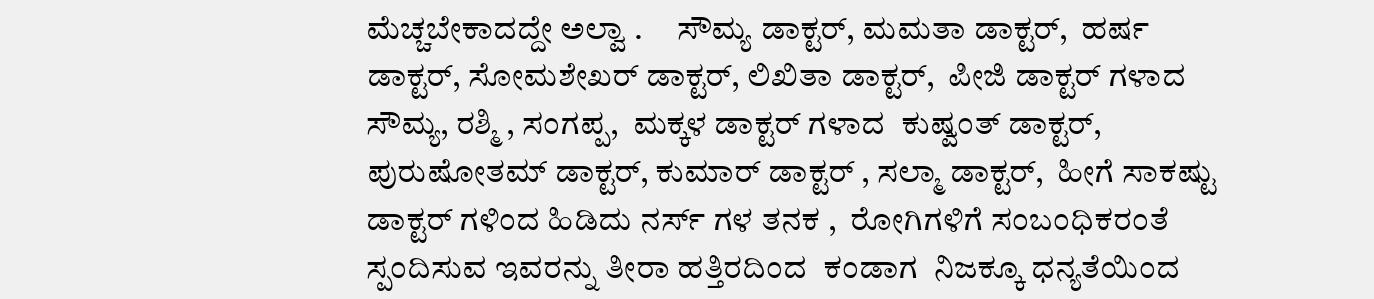ಮೆಚ್ಚಬೇಕಾದದ್ದೇ ಅಲ್ವಾ .     ಸೌಮ್ಯ ಡಾಕ್ಟರ್, ಮಮತಾ ಡಾಕ್ಟರ್,  ಹರ್ಷ ಡಾಕ್ಟರ್, ಸೋಮಶೇಖರ್ ಡಾಕ್ಟರ್, ಲಿಖಿತಾ ಡಾಕ್ಟರ್,  ಪೀಜಿ ಡಾಕ್ಟರ್ ಗಳಾದ ಸೌಮ್ಯ, ರಶ್ಮಿ , ಸಂಗಪ್ಪ,  ಮಕ್ಕಳ ಡಾಕ್ಟರ್ ಗಳಾದ  ಕುಷ್ವಂತ್ ಡಾಕ್ಟರ್, ಪುರುಷೋತಮ್ ಡಾಕ್ಟರ್, ಕುಮಾರ್ ಡಾಕ್ಟರ್ , ಸಲ್ಮಾ ಡಾಕ್ಟರ್,  ಹೀಗೆ ಸಾಕಷ್ಟು ಡಾಕ್ಟರ್ ಗಳಿಂದ ಹಿಡಿದು ನರ್ಸ್ ಗಳ ತನಕ ,  ರೋಗಿಗಳಿಗೆ ಸಂಬಂಧಿಕರಂತೆ ಸ್ಪಂದಿಸುವ ಇವರನ್ನು ತೀರಾ ಹತ್ತಿರದಿಂದ  ಕಂಡಾಗ  ನಿಜಕ್ಕೂ ಧನ್ಯತೆಯಿಂದ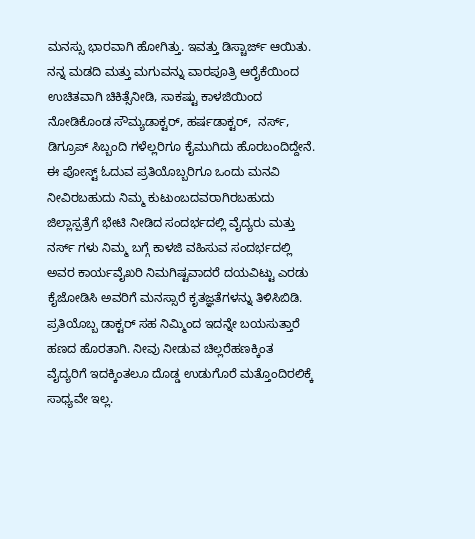ಮನಸ್ಸು ಭಾರವಾಗಿ ಹೋಗಿತ್ತು. ಇವತ್ತು ಡಿಸ್ಚಾರ್ಜ್ ಆಯಿತು. ನನ್ನ ಮಡದಿ ಮತ್ತು ಮಗುವನ್ನು ವಾರಪೂತ್ರಿ ಆರೈಕೆಯಿಂದ ಉಚಿತವಾಗಿ ಚಿಕಿತ್ಸೆನೀಡಿ, ಸಾಕಷ್ಟು ಕಾಳಜಿಯಿಂದ ನೋಡಿಕೊಂಡ ಸೌಮ್ಯಡಾಕ್ಟರ್, ಹರ್ಷಡಾಕ್ಟರ್,  ನರ್ಸ್, ಡಿಗ್ರೂಪ್ ಸಿಬ್ಬಂದಿ ಗಳೆಲ್ಲರಿಗೂ ಕೈಮುಗಿದು ಹೊರಬಂದಿದ್ದೇನೆ. ಈ ಪೋಸ್ಟ್ ಓದುವ ಪ್ರತಿಯೊಬ್ಬರಿಗೂ ಒಂದು ಮನವಿ ನೀವಿರಬಹುದು ನಿಮ್ಮ ಕುಟುಂಬದವರಾಗಿರಬಹುದು ಜಿಲ್ಲಾಸ್ಪತ್ರೆಗೆ ಭೇಟಿ ನೀಡಿದ ಸಂದರ್ಭದಲ್ಲಿ ವೈದ್ಯರು ಮತ್ತು ನರ್ಸ್ ಗಳು ನಿಮ್ಮ ಬಗ್ಗೆ ಕಾಳಜಿ ವಹಿಸುವ ಸಂದರ್ಭದಲ್ಲಿ ಅವರ ಕಾರ್ಯವೈಖರಿ ನಿಮಗಿಷ್ಟವಾದರೆ ದಯವಿಟ್ಟು ಎರಡು ಕೈಜೋಡಿಸಿ ಅವರಿಗೆ ಮನಸ್ಸಾರೆ ಕೃತಜ್ಞತೆಗಳನ್ನು ತಿಳಿಸಿಬಿಡಿ. ಪ್ರತಿಯೊಬ್ಬ ಡಾಕ್ಟರ್ ಸಹ ನಿಮ್ಮಿಂದ ಇದನ್ನೇ ಬಯಸುತ್ತಾರೆ ಹಣದ ಹೊರತಾಗಿ. ನೀವು ನೀಡುವ ಚಿಲ್ಲರೆಹಣಕ್ಕಿಂತ  ವೈದ್ಯರಿಗೆ ಇದಕ್ಕಿಂತಲೂ ದೊಡ್ಡ ಉಡುಗೊರೆ ಮತ್ತೊಂದಿರಲಿಕ್ಕೆ ಸಾಧ್ಯವೇ ಇಲ್ಲ.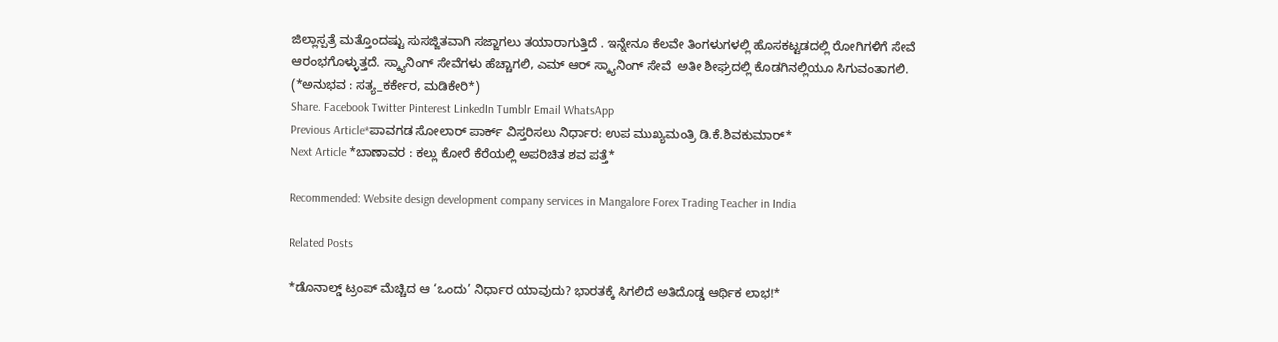ಜಿಲ್ಲಾಸ್ಪತ್ರೆ ಮತ್ತೊಂದಷ್ಟು ಸುಸಜ್ಜಿತವಾಗಿ ಸಜ್ಜಾಗಲು ತಯಾರಾಗುತ್ತಿದೆ . ಇನ್ನೇನೂ ಕೆಲವೇ ತಿಂಗಳುಗಳಲ್ಲಿ ಹೊಸಕಟ್ಟಡದಲ್ಲಿ ರೋಗಿಗಳಿಗೆ ಸೇವೆ ಆರಂಭಗೊಳ್ಳುತ್ತದೆ. ಸ್ಕ್ಯಾನಿಂಗ್ ಸೇವೆಗಳು ಹೆಚ್ಚಾಗಲಿ, ಎಮ್ ಆರ್ ಸ್ಕ್ಯಾನಿಂಗ್ ಸೇವೆ  ಅತೀ ಶೀಘ್ರದಲ್ಲಿ ಕೊಡಗಿನಲ್ಲಿಯೂ ಸಿಗುವಂತಾಗಲಿ.
(*ಅನುಭವ : ಸತ್ಯ_ಕರ್ಕೇರ, ಮಡಿಕೇರಿ*)
Share. Facebook Twitter Pinterest LinkedIn Tumblr Email WhatsApp
Previous Article*ಪಾವಗಡ ಸೋಲಾರ್ ಪಾರ್ಕ್ ವಿಸ್ತರಿಸಲು ನಿರ್ಧಾರ: ಉಪ ಮುಖ್ಯಮಂತ್ರಿ ಡಿ.ಕೆ.ಶಿವಕುಮಾರ್*
Next Article *ಬಾಣಾವರ : ಕಲ್ಲು ಕೋರೆ ಕೆರೆಯಲ್ಲಿ ಅಪರಿಚಿತ ಶವ ಪತ್ತೆ*

Recommended: Website design development company services in Mangalore Forex Trading Teacher in India

Related Posts

*ಡೊನಾಲ್ಡ್ ಟ್ರಂಪ್ ಮೆಚ್ಚಿದ ಆ ‘ಒಂದು’ ನಿರ್ಧಾರ ಯಾವುದು? ಭಾರತಕ್ಕೆ ಸಿಗಲಿದೆ ಅತಿದೊಡ್ಡ ಆರ್ಥಿಕ ಲಾಭ!*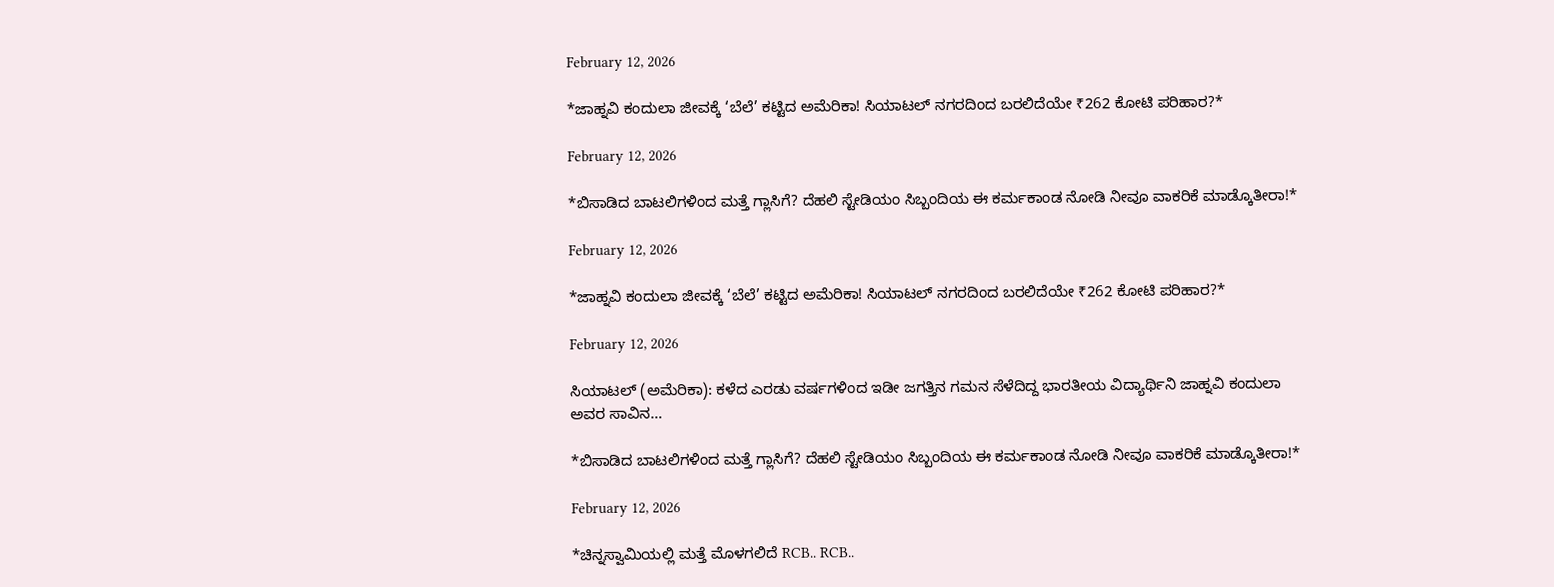February 12, 2026

*ಜಾಹ್ನವಿ ಕಂದುಲಾ ಜೀವಕ್ಕೆ ‘ಬೆಲೆ’ ಕಟ್ಟಿದ ಅಮೆರಿಕಾ! ಸಿಯಾಟಲ್ ನಗರದಿಂದ ಬರಲಿದೆಯೇ ₹262 ಕೋಟಿ ಪರಿಹಾರ?*

February 12, 2026

*ಬಿಸಾಡಿದ ಬಾಟಲಿಗಳಿಂದ ಮತ್ತೆ ಗ್ಲಾಸಿಗೆ? ದೆಹಲಿ ಸ್ಟೇಡಿಯಂ ಸಿಬ್ಬಂದಿಯ ಈ ಕರ್ಮಕಾಂಡ ನೋಡಿ ನೀವೂ ವಾಕರಿಕೆ ಮಾಡ್ಕೊತೀರಾ!*

February 12, 2026

*ಜಾಹ್ನವಿ ಕಂದುಲಾ ಜೀವಕ್ಕೆ ‘ಬೆಲೆ’ ಕಟ್ಟಿದ ಅಮೆರಿಕಾ! ಸಿಯಾಟಲ್ ನಗರದಿಂದ ಬರಲಿದೆಯೇ ₹262 ಕೋಟಿ ಪರಿಹಾರ?*

February 12, 2026

ಸಿಯಾಟಲ್ (ಅಮೆರಿಕಾ): ಕಳೆದ ಎರಡು ವರ್ಷಗಳಿಂದ ಇಡೀ ಜಗತ್ತಿನ ಗಮನ ಸೆಳೆದಿದ್ದ ಭಾರತೀಯ ವಿದ್ಯಾರ್ಥಿನಿ ಜಾಹ್ನವಿ ಕಂದುಲಾ ಅವರ ಸಾವಿನ…

*ಬಿಸಾಡಿದ ಬಾಟಲಿಗಳಿಂದ ಮತ್ತೆ ಗ್ಲಾಸಿಗೆ? ದೆಹಲಿ ಸ್ಟೇಡಿಯಂ ಸಿಬ್ಬಂದಿಯ ಈ ಕರ್ಮಕಾಂಡ ನೋಡಿ ನೀವೂ ವಾಕರಿಕೆ ಮಾಡ್ಕೊತೀರಾ!*

February 12, 2026

*ಚಿನ್ನಸ್ವಾಮಿಯಲ್ಲಿ ಮತ್ತೆ ಮೊಳಗಲಿದೆ RCB.. RCB..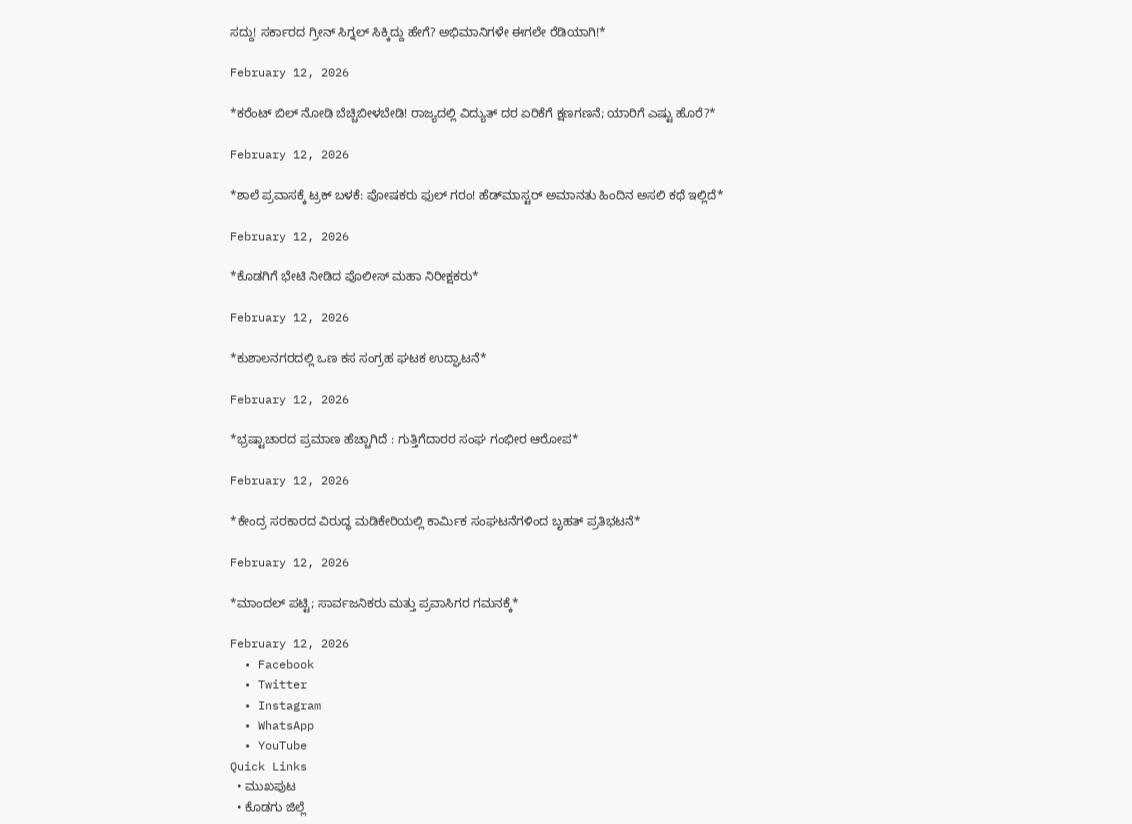ಸದ್ದು! ಸರ್ಕಾರದ ಗ್ರೀನ್ ಸಿಗ್ನಲ್ ಸಿಕ್ಕಿದ್ದು ಹೇಗೆ? ಅಭಿಮಾನಿಗಳೇ ಈಗಲೇ ರೆಡಿಯಾಗಿ!*

February 12, 2026

*ಕರೆಂಟ್ ಬಿಲ್ ನೋಡಿ ಬೆಚ್ಚಿಬೀಳಬೇಡಿ! ರಾಜ್ಯದಲ್ಲಿ ವಿದ್ಯುತ್ ದರ ಏರಿಕೆಗೆ ಕ್ಷಣಗಣನೆ; ಯಾರಿಗೆ ಎಷ್ಟು ಹೊರೆ?*

February 12, 2026

*ಶಾಲೆ ಪ್ರವಾಸಕ್ಕೆ ಟ್ರಕ್ ಬಳಕೆ: ಪೋಷಕರು ಫುಲ್ ಗರಂ! ಹೆಡ್‌ಮಾಸ್ಟರ್ ಅಮಾನತು ಹಿಂದಿನ ಅಸಲಿ ಕಥೆ ಇಲ್ಲಿದೆ*

February 12, 2026

*ಕೊಡಗಿಗೆ ಭೇಟಿ ನೀಡಿದ ಪೊಲೀಸ್ ಮಹಾ ನಿರೀಕ್ಷಕರು*

February 12, 2026

*ಕುಶಾಲನಗರದಲ್ಲಿ ಒಣ ಕಸ ಸಂಗ್ರಹ ಘಟಕ ಉದ್ಘಾಟನೆ*

February 12, 2026

*ಭ್ರಷ್ಟಾಚಾರದ ಪ್ರಮಾಣ ಹೆಚ್ಚಾಗಿದೆ : ಗುತ್ತಿಗೆದಾರರ ಸಂಘ ಗಂಭೀರ ಆರೋಪ*

February 12, 2026

*ಕೇಂದ್ರ ಸರಕಾರದ ವಿರುದ್ಧ ಮಡಿಕೇರಿಯಲ್ಲಿ ಕಾರ್ಮಿಕ ಸಂಘಟನೆಗಳಿಂದ ಬೃಹತ್ ಪ್ರತಿಭಟನೆ*

February 12, 2026

*ಮಾಂದಲ್ ಪಟ್ಟಿ; ಸಾರ್ವಜನಿಕರು ಮತ್ತು ಪ್ರವಾಸಿಗರ ಗಮನಕ್ಕೆ*

February 12, 2026
  • Facebook
  • Twitter
  • Instagram
  • WhatsApp
  • YouTube
Quick Links
  • ಮುಖಪುಟ
  • ಕೊಡಗು ಜಿಲ್ಲೆ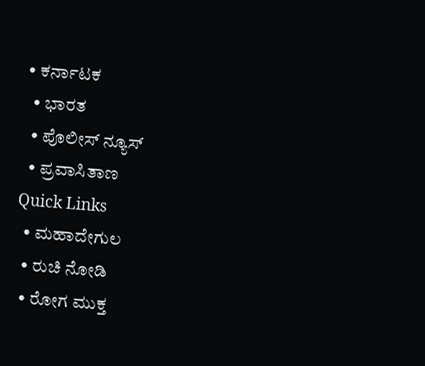• ಕರ್ನಾಟಕ
  • ಭಾರತ
  • ಪೊಲೀಸ್ ನ್ಯೂಸ್
  • ಪ್ರವಾಸಿತಾಣ
Quick Links
  • ಮಹಾದೇಗುಲ
  • ರುಚಿ ನೋಡಿ
  • ರೋಗ ಮುಕ್ತ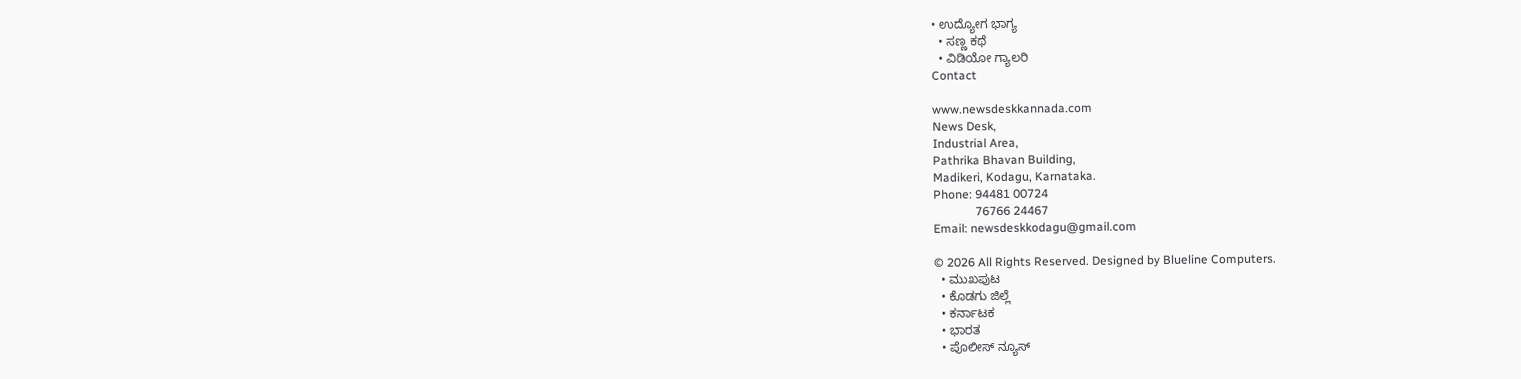• ಉದ್ಯೋಗ ಭಾಗ್ಯ
  • ಸಣ್ಣ ಕಥೆ
  • ವಿಡಿಯೋ ಗ್ಯಾಲರಿ
Contact

www.newsdeskkannada.com
News Desk,
Industrial Area,
Pathrika Bhavan Building,
Madikeri, Kodagu, Karnataka.
Phone: 94481 00724
              76766 24467
Email: newsdeskkodagu@gmail.com

© 2026 All Rights Reserved. Designed by Blueline Computers.
  • ಮುಖಪುಟ
  • ಕೊಡಗು ಜಿಲ್ಲೆ
  • ಕರ್ನಾಟಕ
  • ಭಾರತ
  • ಪೊಲೀಸ್ ನ್ಯೂಸ್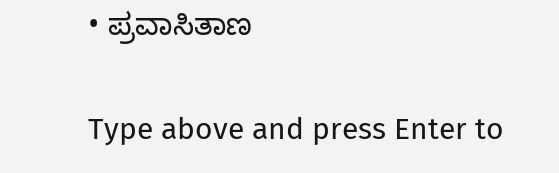• ಪ್ರವಾಸಿತಾಣ

Type above and press Enter to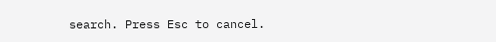search. Press Esc to cancel.